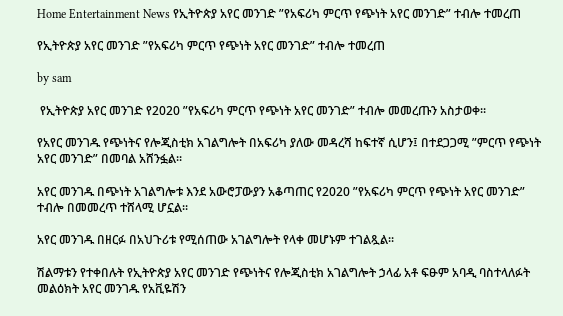Home Entertainment News የኢትዮጵያ አየር መንገድ ”የአፍሪካ ምርጥ የጭነት አየር መንገድ” ተብሎ ተመረጠ

የኢትዮጵያ አየር መንገድ ”የአፍሪካ ምርጥ የጭነት አየር መንገድ” ተብሎ ተመረጠ

by sam

 የኢትዮጵያ አየር መንገድ የ2020 ”የአፍሪካ ምርጥ የጭነት አየር መንገድ” ተብሎ መመረጡን አስታወቀ፡፡

የአየር መንገዱ የጭነትና የሎጂስቲክ አገልግሎት በአፍሪካ ያለው መዳረሻ ከፍተኛ ሲሆን፤ በተደጋጋሚ ”ምርጥ የጭነት አየር መንገድ” በመባል አሸንፏል፡፡

አየር መንገዱ በጭነት አገልግሎቱ እንደ አውሮፓውያን አቆጣጠር የ2020 ”የአፍሪካ ምርጥ የጭነት አየር መንገድ” ተብሎ በመመረጥ ተሸላሚ ሆኗል፡፡

አየር መንገዱ በዘርፉ በአህጉሪቱ የሚሰጠው አገልግሎት የላቀ መሆኑም ተገልጿል፡፡

ሽልማቱን የተቀበሉት የኢትዮጵያ አየር መንገድ የጭነትና የሎጂስቲክ አገልግሎት ኃላፊ አቶ ፍፁም አባዲ ባስተላለፉት መልዕክት አየር መንገዱ የአቪዬሽን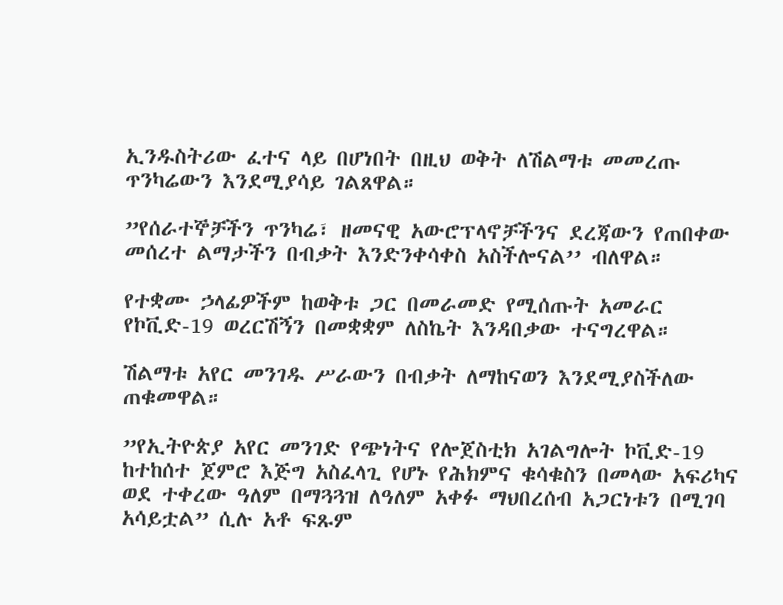ኢንዱስትሪው ፈተና ላይ በሆነበት በዚህ ወቅት ለሽልማቱ መመረጡ ጥንካሬውን እንደሚያሳይ ገልጸዋል።

”የሰራተኞቻችን ጥንካሬ፣ ዘመናዊ አውሮፕላኖቻችንና ደረጃውን የጠበቀው መሰረተ ልማታችን በብቃት እንድንቀሳቀስ አስችሎናል’’ ብለዋል።

የተቋሙ ኃላፊዎችም ከወቅቱ ጋር በመራመድ የሚሰጡት አመራር የኮቪድ-19 ወረርሽኝን በመቋቋም ለስኬት እንዳበቃው ተናግረዋል።

ሽልማቱ አየር መንገዱ ሥራውን በብቃት ለማከናወን እንደሚያስችለው ጠቁመዋል።

”የኢትዮጵያ አየር መንገድ የጭነትና የሎጀስቲክ አገልግሎት ኮቪድ-19 ከተከሰተ ጀምሮ እጅግ አስፈላጊ የሆኑ የሕክምና ቁሳቁስን በመላው አፍሪካና ወደ ተቀረው ዓለም በማጓጓዝ ለዓለም አቀፉ ማህበረሰብ አጋርነቱን በሚገባ አሳይቷል” ሲሉ አቶ ፍጹም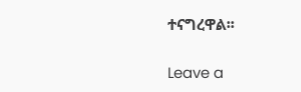ተናግረዋል፡፡

Leave a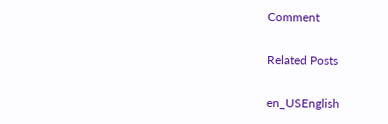Comment

Related Posts

en_USEnglish